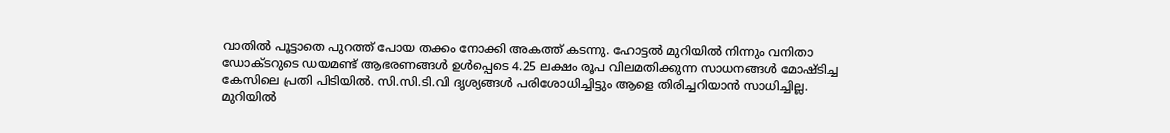വാതിൽ പൂട്ടാതെ പുറത്ത് പോയ തക്കം നോക്കി അകത്ത് കടന്നു. ഹോട്ടൽ മുറിയിൽ നിന്നും വനിതാ ഡോക്ടറുടെ ഡയമണ്ട് ആഭരണങ്ങൾ ഉൾപ്പെടെ 4.25 ലക്ഷം രൂപ വിലമതിക്കുന്ന സാധനങ്ങൾ മോഷ്ടിച്ച കേസിലെ പ്രതി പിടിയിൽ. സി.സി.ടി.വി ദൃശ്യങ്ങൾ പരിശോധിച്ചിട്ടും ആളെ തിരിച്ചറിയാൻ സാധിച്ചില്ല. മുറിയിൽ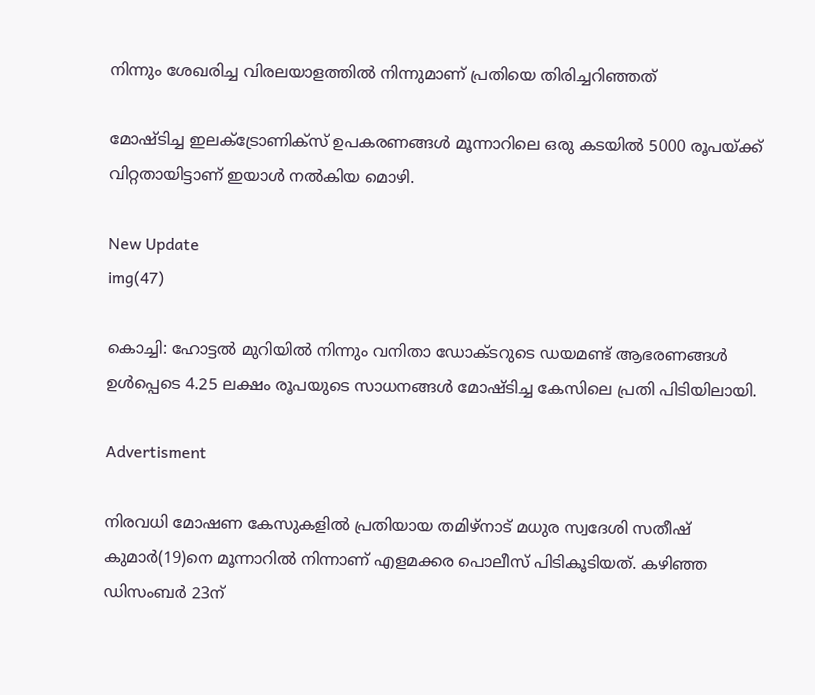നിന്നും ശേഖരിച്ച വിരലയാളത്തിൽ നിന്നുമാണ് പ്രതിയെ തിരിച്ചറിഞ്ഞത്

മോഷ്ടിച്ച ഇലക്ട്രോണിക്സ് ഉപകരണങ്ങൾ മൂന്നാറിലെ ഒരു കടയിൽ 5000 രൂപയ്ക്ക് വിറ്റതായിട്ടാണ് ഇയാൾ നൽകിയ മൊഴി.

New Update
img(47)

കൊച്ചി: ഹോട്ടൽ മുറിയിൽ നിന്നും വനിതാ ഡോക്ടറുടെ ഡയമണ്ട് ആഭരണങ്ങൾ ഉൾപ്പെടെ 4.25 ലക്ഷം രൂപയുടെ സാധനങ്ങൾ മോഷ്ടിച്ച കേസിലെ പ്രതി പിടിയിലായി.

Advertisment

നിരവധി മോഷണ കേസുകളിൽ പ്രതിയായ തമിഴ്നാട് മധുര സ്വദേശി സതീഷ് കുമാർ(19)നെ മൂന്നാറിൽ നിന്നാണ് എളമക്കര പൊലീസ് പിടികൂടിയത്. കഴിഞ്ഞ ഡിസംബർ 23ന്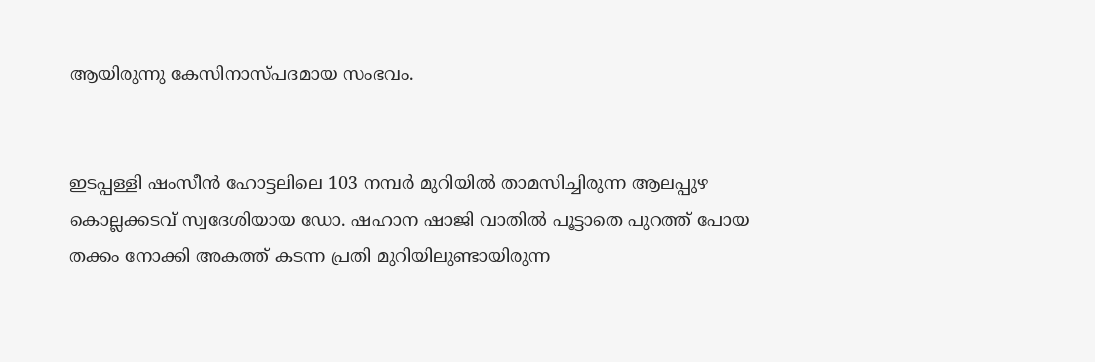ആയിരുന്നു കേസിനാസ്പദമായ സംഭവം.


ഇടപ്പള്ളി ഷംസീൻ ഹോട്ടലിലെ 103 നമ്പർ മുറിയിൽ താമസിച്ചിരുന്ന ആലപ്പുഴ കൊല്ലക്കടവ് സ്വദേശിയായ ഡോ. ഷഹാന ഷാജി വാതിൽ പൂട്ടാതെ പുറത്ത് പോയ തക്കം നോക്കി അകത്ത് കടന്ന പ്രതി മുറിയിലുണ്ടായിരുന്ന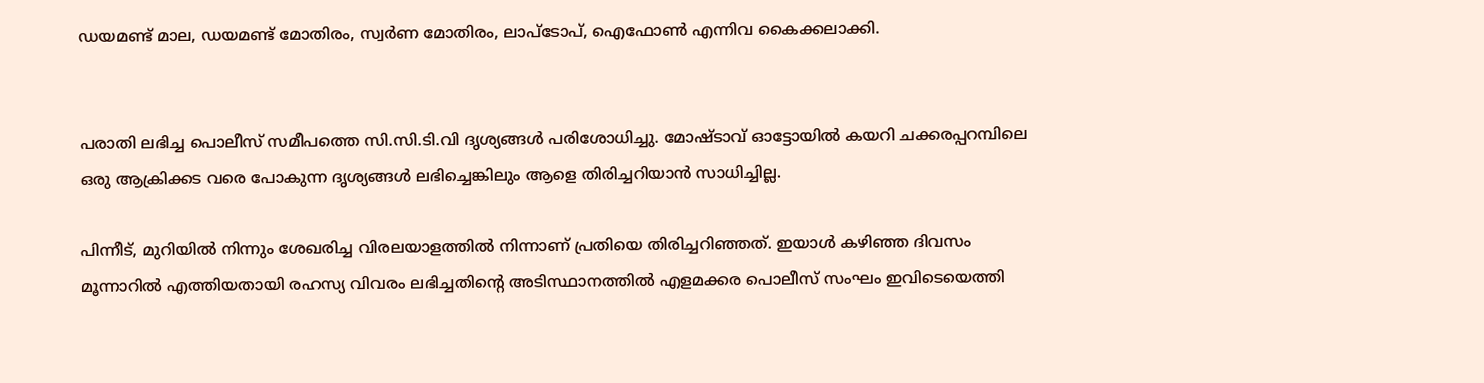ഡയമണ്ട് മാല, ഡയമണ്ട് മോതിരം, സ്വർണ മോതിരം, ലാപ്ടോപ്, ഐഫോൺ എന്നിവ കൈക്കലാക്കി.


പരാതി ലഭിച്ച പൊലീസ് സമീപത്തെ സി.സി.ടി.വി ദൃശ്യങ്ങൾ പരിശോധിച്ചു. മോഷ്ടാവ് ഓട്ടോയിൽ കയറി ചക്കരപ്പറമ്പിലെ ഒരു ആക്രിക്കട വരെ പോകുന്ന ദൃശ്യങ്ങൾ ലഭിച്ചെങ്കിലും ആളെ തിരിച്ചറിയാൻ സാധിച്ചില്ല.

പിന്നീട്, മുറിയിൽ നിന്നും ശേഖരിച്ച വിരലയാളത്തിൽ നിന്നാണ് പ്രതിയെ തിരിച്ചറിഞ്ഞത്. ഇയാൾ കഴിഞ്ഞ ദിവസം മൂന്നാറിൽ എത്തിയതായി രഹസ്യ വിവരം ലഭിച്ചതിന്റെ അടിസ്ഥാനത്തിൽ എളമക്കര പൊലീസ് സംഘം ഇവിടെയെത്തി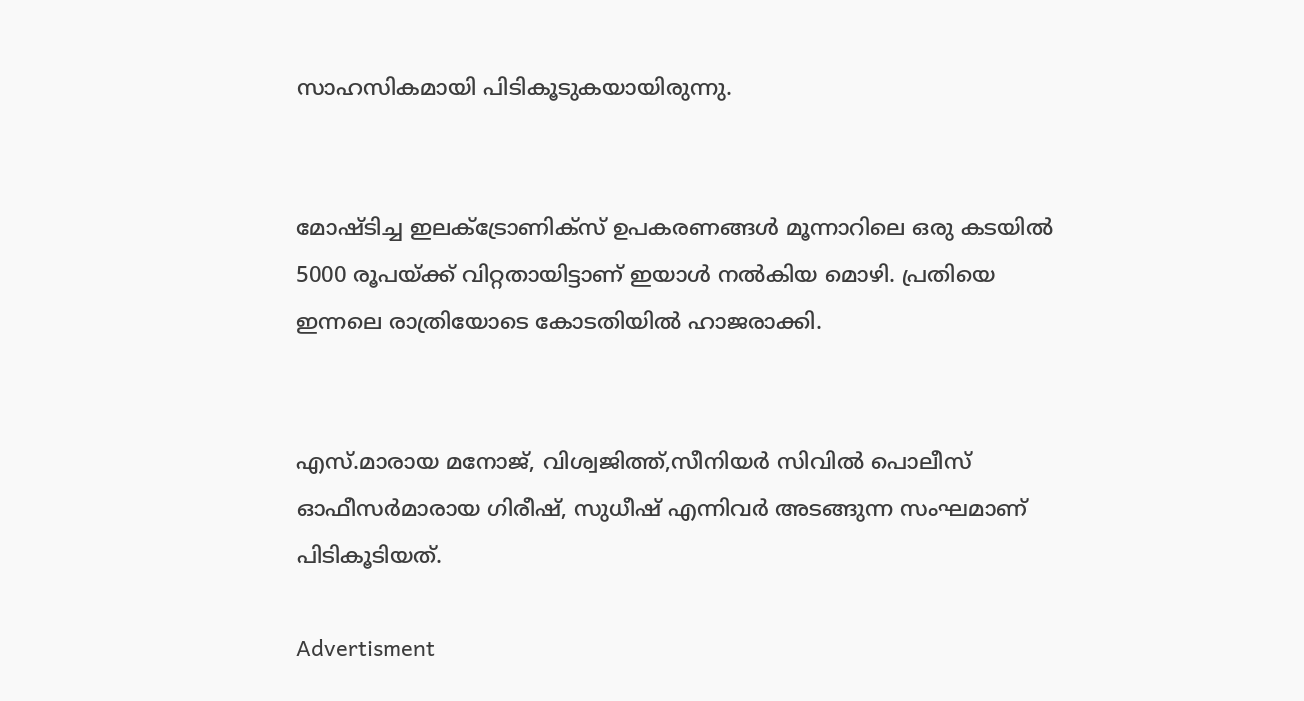സാഹസികമായി പിടികൂടുകയായിരുന്നു.


മോഷ്ടിച്ച ഇലക്ട്രോണിക്സ് ഉപകരണങ്ങൾ മൂന്നാറിലെ ഒരു കടയിൽ 5000 രൂപയ്ക്ക് വിറ്റതായിട്ടാണ് ഇയാൾ നൽകിയ മൊഴി. പ്രതിയെ ഇന്നലെ രാത്രിയോടെ കോടതിയിൽ ഹാജരാക്കി.


എസ്.മാരായ മനോജ്, വിശ്വജിത്ത്,സീനിയർ സിവിൽ പൊലീസ് ഓഫീസർമാരായ ഗിരീഷ്, സുധീഷ് എന്നിവർ അടങ്ങുന്ന സംഘമാണ് പിടികൂടിയത്.

Advertisment